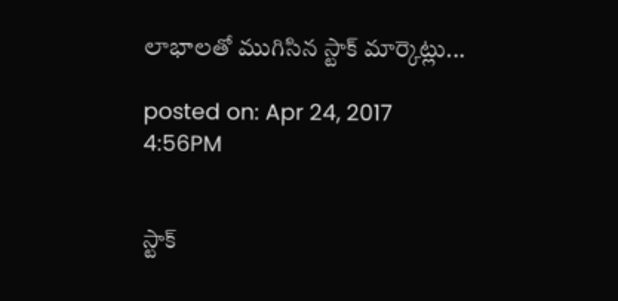లాభాలతో ముగిసిన స్టాక్ మార్కెట్లు...

posted on: Apr 24, 2017 4:56PM


స్టాక్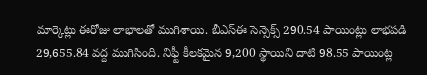మార్కెట్లు ఈరోజు లాభాలతో ముగిశాయి. బీఎస్‌ఈ సెన్సెక్స్‌ 290.54 పాయింట్లు లాభపడి 29,655.84 వద్ద ముగిసింది. నిఫ్టీ కీలకమైన 9,200 స్థాయిని దాటి 98.55 పాయింట్ల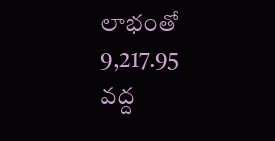లాభంతో 9,217.95 వద్ద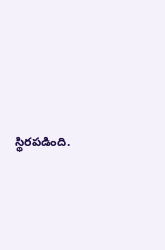స్థిరపడింది.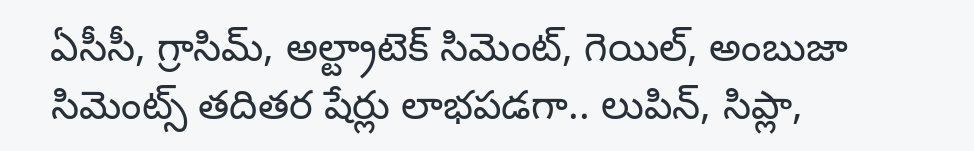ఏసీసీ, గ్రాసిమ్‌, అల్ట్రాటెక్‌ సిమెంట్‌, గెయిల్‌, అంబుజా సిమెంట్స్‌ తదితర షేర్లు లాభపడగా.. లుపిన్‌, సిప్లా,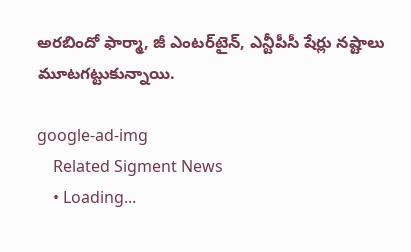అరబిందో ఫార్మా, జీ ఎంటర్‌టైన్‌, ఎన్టీపీసీ షేర్లు నష్టాలు మూటగట్టుకున్నాయి.

google-ad-img
    Related Sigment News
    • Loading...